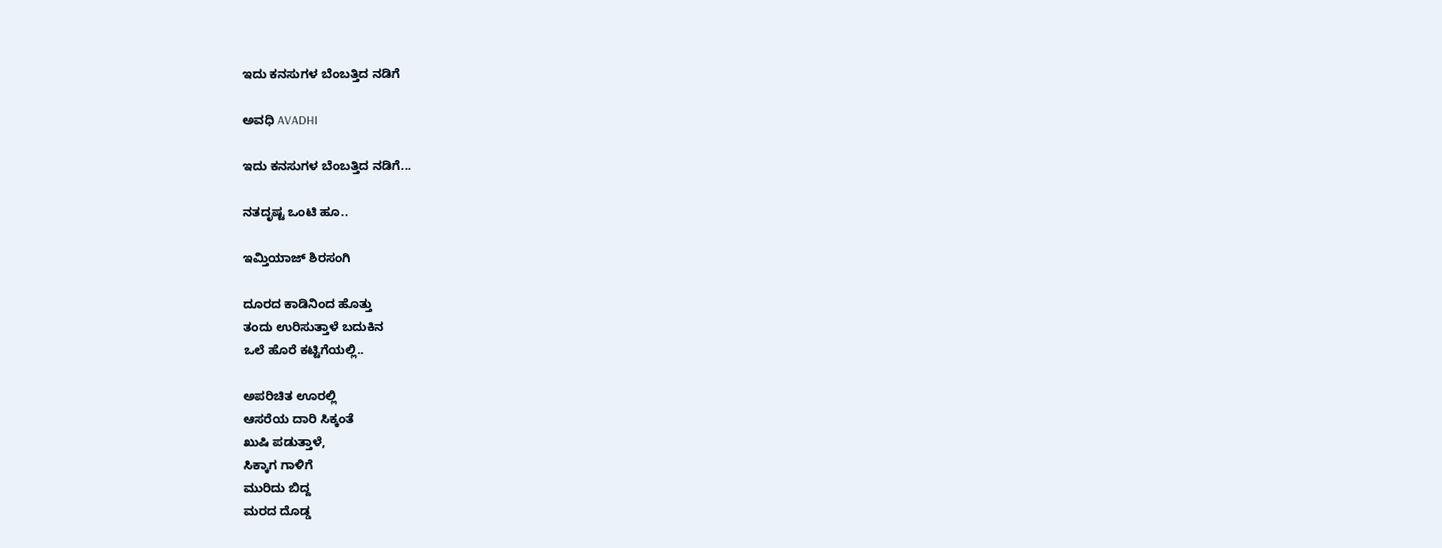ಇದು ಕನಸುಗಳ ಬೆಂಬತ್ತಿದ ನಡಿಗೆ‍

ಅವಧಿ AVADHI

ಇದು ಕನಸುಗಳ ಬೆಂಬತ್ತಿದ ನಡಿಗೆ...

ನತದೃಷ್ಟ ಒಂಟಿ ಹೂ..

ಇಮ್ತಿಯಾಜ್ ಶಿರಸಂಗಿ

ದೂರದ ಕಾಡಿನಿಂದ ಹೊತ್ತು
ತಂದು ಉರಿಸುತ್ತಾಳೆ ಬದುಕಿನ
ಒಲೆ ಹೊರೆ ಕಟ್ಟಿಗೆಯಲ್ಲಿ..

ಅಪರಿಚಿತ ಊರಲ್ಲಿ
ಆಸರೆಯ ದಾರಿ ಸಿಕ್ಕಂತೆ
ಖುಷಿ ಪಡುತ್ತಾಳೆ,
ಸಿಕ್ಕಾಗ ಗಾಳಿಗೆ
ಮುರಿದು ಬಿದ್ದ
ಮರದ ದೊಡ್ಡ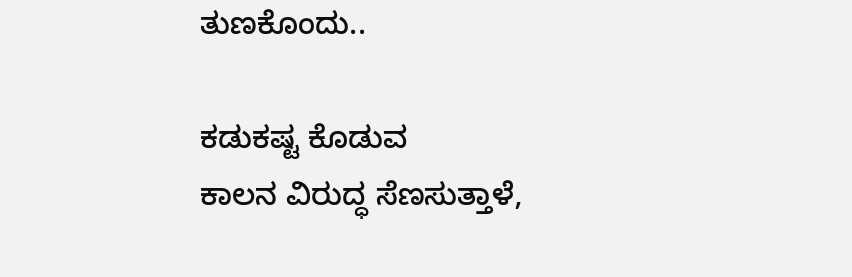ತುಣಕೊಂದು..

ಕಡುಕಷ್ಟ ಕೊಡುವ
ಕಾಲನ ವಿರುದ್ಧ ಸೆಣಸುತ್ತಾಳೆ,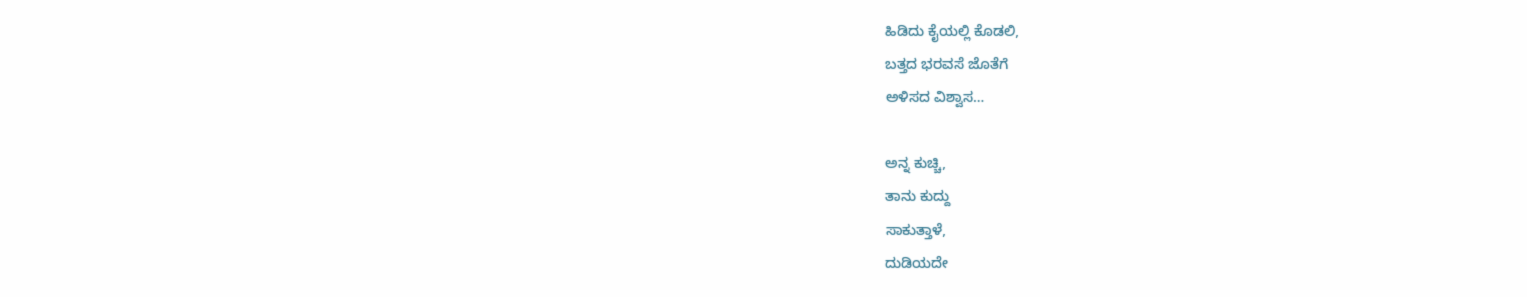ಹಿಡಿದು ಕೈಯಲ್ಲಿ ಕೊಡಲಿ,
ಬತ್ತದ ಭರವಸೆ ಜೊತೆಗೆ
ಅಳಿಸದ ವಿಶ್ವಾಸ…

ಅನ್ನ ಕುಚ್ಚಿ,
ತಾನು ಕುದ್ದು
ಸಾಕುತ್ತಾಳೆ,
ದುಡಿಯದೇ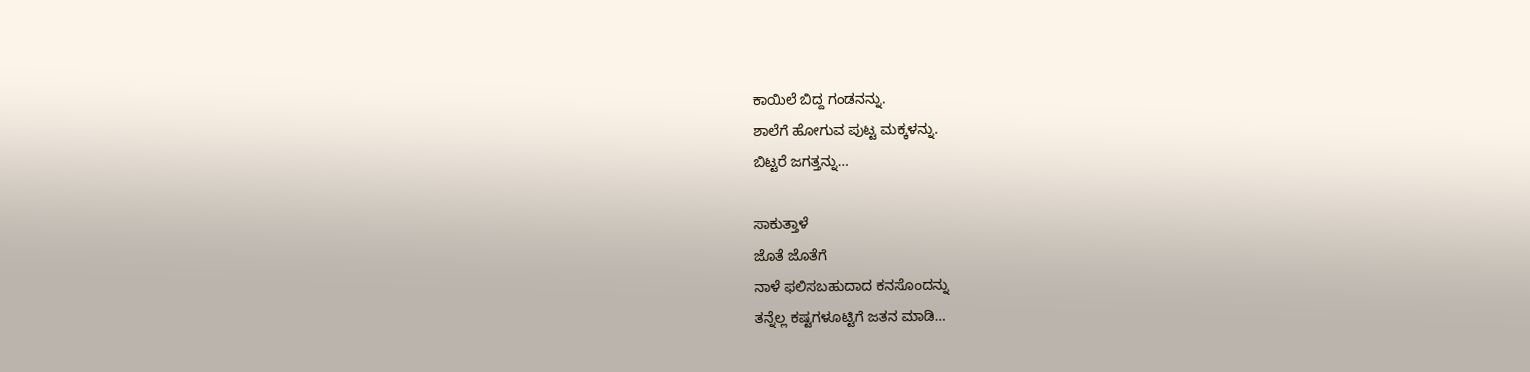ಕಾಯಿಲೆ ಬಿದ್ದ ಗಂಡನನ್ನು.
ಶಾಲೆಗೆ ಹೋಗುವ ಪುಟ್ಟ ಮಕ್ಕಳನ್ನು.
ಬಿಟ್ಟರೆ ಜಗತ್ತನ್ನು…

ಸಾಕುತ್ತಾಳೆ
ಜೊತೆ ಜೊತೆಗೆ
ನಾಳೆ ಫಲಿಸಬಹುದಾದ ಕನಸೊಂದನ್ನು
ತನ್ನೆಲ್ಲ ಕಷ್ಟಗಳೂಟ್ಟಿಗೆ ಜತನ ಮಾಡಿ…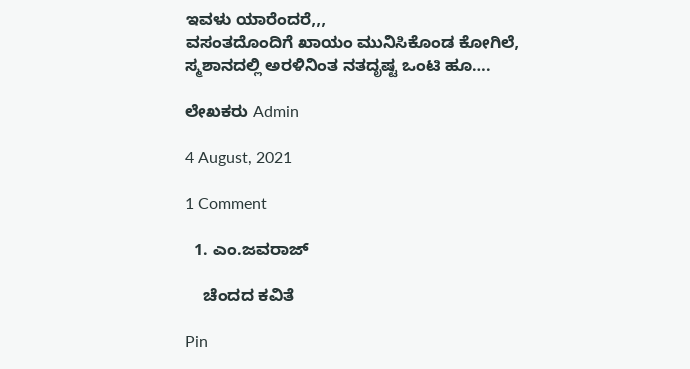ಇವಳು ಯಾರೆಂದರೆ,,,
ವಸಂತದೊಂದಿಗೆ ಖಾಯಂ ಮುನಿಸಿಕೊಂಡ ಕೋಗಿಲೆ,
ಸ್ಮಶಾನದಲ್ಲಿ ಅರಳಿನಿಂತ ನತದೃಷ್ಟ ಒಂಟಿ ಹೂ….

ಲೇಖಕರು Admin

4 August, 2021

1 Comment

  1. ಎಂ.ಜವರಾಜ್

    ಚೆಂದದ ಕವಿತೆ

Pin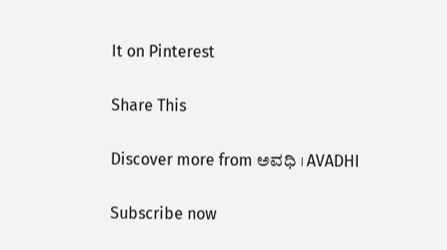It on Pinterest

Share This

Discover more from ಅವಧಿ । AVADHI

Subscribe now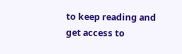to keep reading and get access to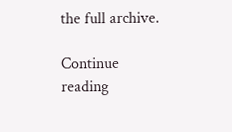the full archive.

Continue reading